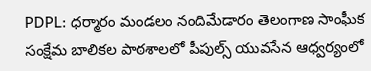PDPL: ధర్మారం మండలం నందిమేడారం తెలంగాణ సాంఘీక సంక్షేమ బాలికల పాఠశాలలో పీపుల్స్ యువసేన ఆధ్వర్యంలో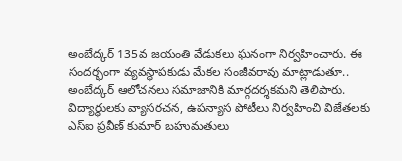అంబేద్కర్ 135వ జయంతి వేడుకలు ఘనంగా నిర్వహించారు. ఈ సందర్భంగా వ్యవస్థాపకుడు మేకల సంజీవరావు మాట్లాడుతూ.. అంబేద్కర్ ఆలోచనలు సమాజానికి మార్గదర్శకమని తెలిపారు. విద్యార్థులకు వ్యాసరచన, ఉపన్యాస పోటీలు నిర్వహించి విజేతలకు ఎస్ఐ ప్రవీణ్ కుమార్ బహుమతులు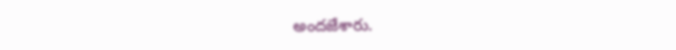అందజేశారు.